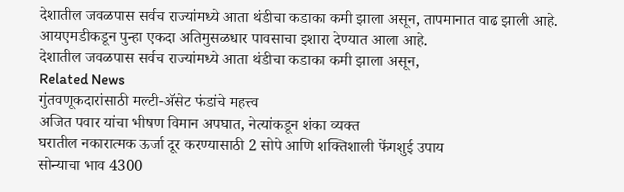देशातील जवळपास सर्वच राज्यांमध्ये आता थंडीचा कडाका कमी झाला असून, तापमानात वाढ झाली आहे.
आयएमडीकडून पुन्हा एकदा अतिमुसळधार पावसाचा इशारा देण्यात आला आहे.
देशातील जवळपास सर्वच राज्यांमध्ये आता थंडीचा कडाका कमी झाला असून,
Related News
गुंतवणूकदारांसाठी मल्टी-ॲसेट फंडांचे महत्त्व
अजित पवार यांचा भीषण विमान अपघात, नेत्यांकडून शंका व्यक्त
घरातील नकारात्मक ऊर्जा दूर करण्यासाठी 2 सोपे आणि शक्तिशाली फेंगशुई उपाय
सोन्याचा भाव 4300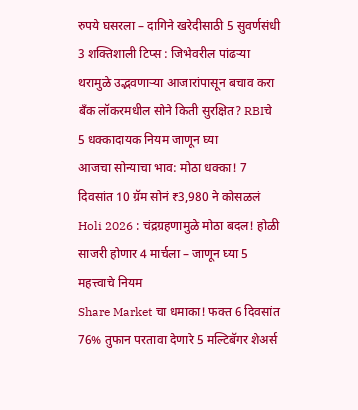रुपये घसरला – दागिने खरेदीसाठी 5 सुवर्णसंधी
3 शक्तिशाली टिप्स : जिभेवरील पांढऱ्या थरामुळे उद्भवणाऱ्या आजारांपासून बचाव करा
बँक लॉकरमधील सोने किती सुरक्षित? RBIचे 5 धक्कादायक नियम जाणून घ्या
आजचा सोन्याचा भाव: मोठा धक्का! 7 दिवसांत 10 ग्रॅम सोनं ₹3,980 ने कोसळलं
Holi 2026 : चंद्रग्रहणामुळे मोठा बदल! होळी साजरी होणार 4 मार्चला – जाणून घ्या 5 महत्त्वाचे नियम
Share Market चा धमाका! फक्त 6 दिवसांत 76% तुफान परतावा देणारे 5 मल्टिबॅगर शेअर्स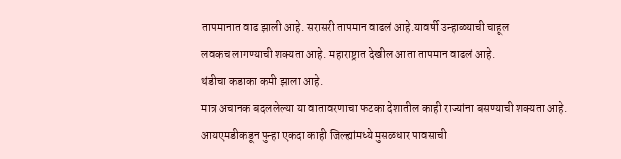तापमानात वाढ झाली आहे. सरासरी तापमान वाढलं आहे.यावर्षी उन्हाळ्याची चाहूल
लवकच लागण्याची शक्यता आहे. महाराष्ट्रात देखील आता तापमान वाढलं आहे.
थंडीचा कडाका कमी झाला आहे.
मात्र अचानक बदललेल्या या वातावरणाचा फटका देशातील काही राज्यांना बसण्याची शक्यता आहे.
आयएमडीकडून पुन्हा एकदा काही जिल्ह्यांमध्ये मुसळधार पावसाची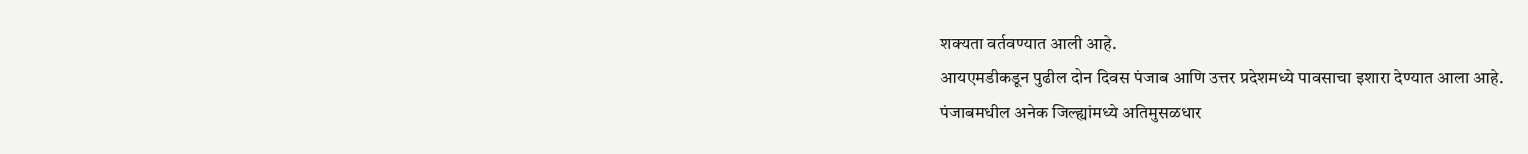शक्यता वर्तवण्यात आली आहे.
आयएमडीकडून पुढील दोन दिवस पंजाब आणि उत्तर प्रदेशमध्ये पावसाचा इशारा देण्यात आला आहे.
पंजाबमधील अनेक जिल्ह्यांमध्ये अतिमुसळधार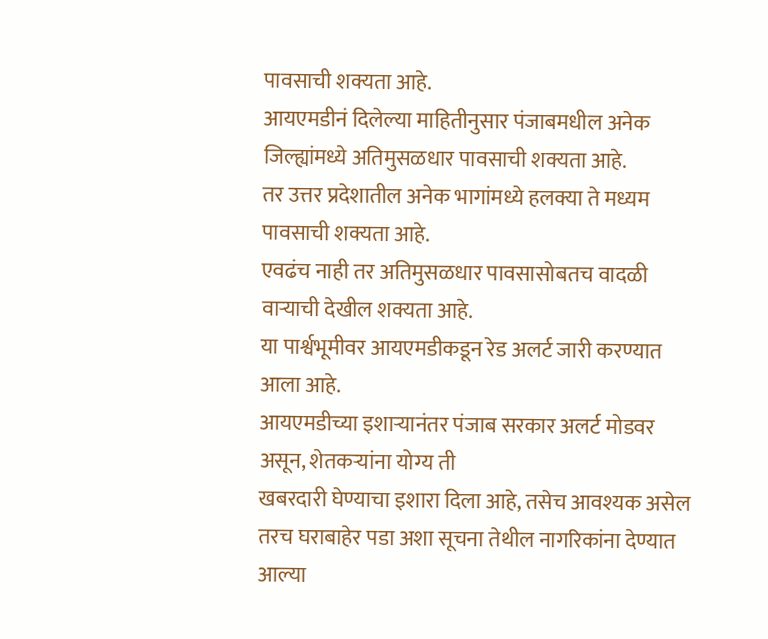पावसाची शक्यता आहे.
आयएमडीनं दिलेल्या माहितीनुसार पंजाबमधील अनेक जिल्ह्यांमध्ये अतिमुसळधार पावसाची शक्यता आहे.
तर उत्तर प्रदेशातील अनेक भागांमध्ये हलक्या ते मध्यम पावसाची शक्यता आहे.
एवढंच नाही तर अतिमुसळधार पावसासोबतच वादळी वाऱ्याची देखील शक्यता आहे.
या पार्श्वभूमीवर आयएमडीकडून रेड अलर्ट जारी करण्यात आला आहे.
आयएमडीच्या इशाऱ्यानंतर पंजाब सरकार अलर्ट मोडवर असून, शेतकऱ्यांना योग्य ती
खबरदारी घेण्याचा इशारा दिला आहे, तसेच आवश्यक असेल तरच घराबाहेर पडा अशा सूचना तेथील नागरिकांना देण्यात आल्या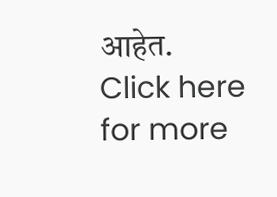आहेत.
Click here for more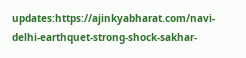updates:https://ajinkyabharat.com/navi-delhi-earthquet-strong-shock-sakhar-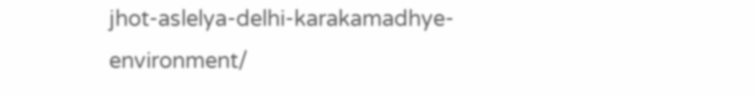jhot-aslelya-delhi-karakamadhye-environment/